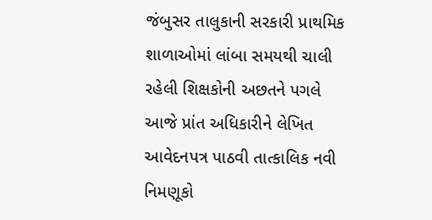જંબુસર તાલુકાની સરકારી પ્રાથમિક શાળાઓમાં લાંબા સમયથી ચાલી રહેલી શિક્ષકોની અછતને પગલે આજે પ્રાંત અધિકારીને લેખિત આવેદનપત્ર પાઠવી તાત્કાલિક નવી નિમણૂકો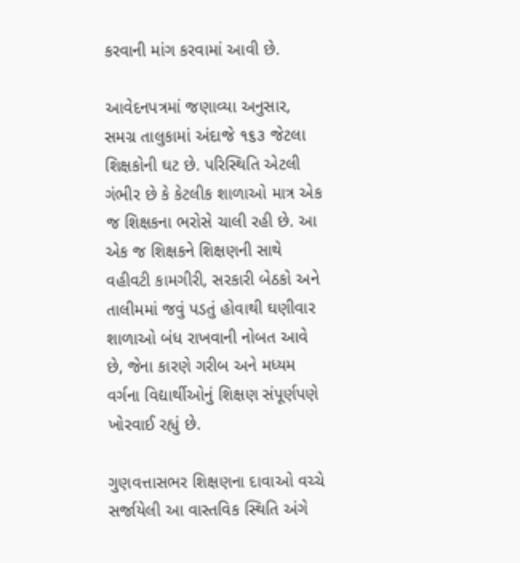કરવાની માંગ કરવામાં આવી છે.

આવેદનપત્રમાં જણાવ્યા અનુસાર, સમગ્ર તાલુકામાં અંદાજે ૧૬૩ જેટલા શિક્ષકોની ઘટ છે. પરિસ્થિતિ એટલી ગંભીર છે કે કેટલીક શાળાઓ માત્ર એક જ શિક્ષકના ભરોસે ચાલી રહી છે. આ એક જ શિક્ષકને શિક્ષણની સાથે વહીવટી કામગીરી, સરકારી બેઠકો અને તાલીમમાં જવું પડતું હોવાથી ઘણીવાર શાળાઓ બંધ રાખવાની નોબત આવે છે, જેના કારણે ગરીબ અને મધ્યમ વર્ગના વિદ્યાર્થીઓનું શિક્ષણ સંપૂર્ણપણે ખોરવાઈ રહ્યું છે.

ગુણવત્તાસભર શિક્ષણના દાવાઓ વચ્ચે સર્જાયેલી આ વાસ્તવિક સ્થિતિ અંગે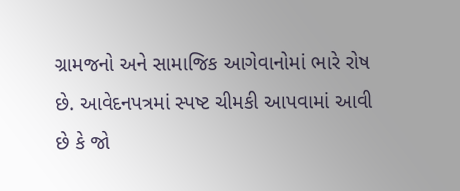ગ્રામજનો અને સામાજિક આગેવાનોમાં ભારે રોષ છે. આવેદનપત્રમાં સ્પષ્ટ ચીમકી આપવામાં આવી છે કે જો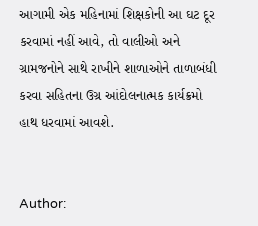આગામી એક મહિનામાં શિક્ષકોની આ ઘટ દૂર કરવામાં નહીં આવે, તો વાલીઓ અને ગ્રામજનોને સાથે રાખીને શાળાઓને તાળાબંધી કરવા સહિતના ઉગ્ર આંદોલનાત્મક કાર્યક્રમો હાથ ધરવામાં આવશે.


Author: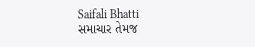Saifali Bhatti
સમાચાર તેમજ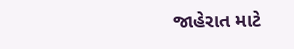જાહેરાત માટે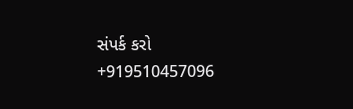સંપર્ક કરો +919510457096